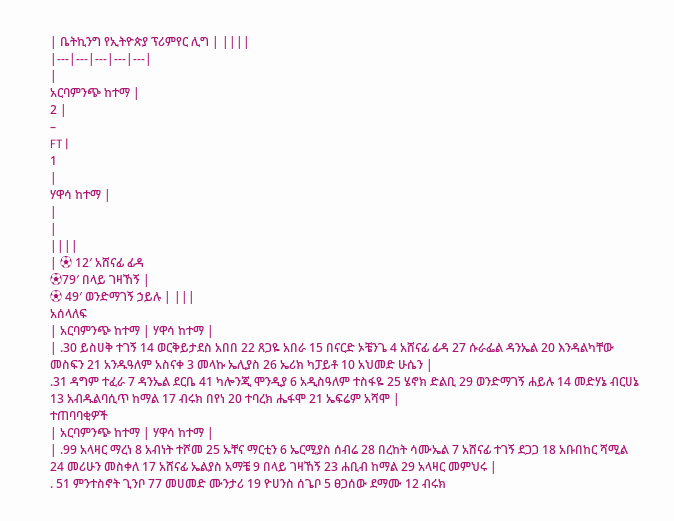| ቤትኪንግ የኢትዮጵያ ፕሪምየር ሊግ | ||||
|---|---|---|---|---|
|
አርባምንጭ ከተማ |
2 |
–
FT |
1
|
ሃዋሳ ከተማ |
|
|
||||
| ⚽ 12′ አሸናፊ ፊዳ
⚽79′ በላይ ገዛኸኝ |
⚽ 49′ ወንድማገኝ ኃይሉ | |||
አሰላለፍ
| አርባምንጭ ከተማ | ሃዋሳ ከተማ |
| .30 ይስሀቅ ተገኝ 14 ወርቅይታደስ አበበ 22 ጸጋዬ አበራ 15 በናርድ ኦቼንጌ 4 አሸናፊ ፊዳ 27 ሱራፌል ዳንኤል 20 እንዳልካቸው መስፍን 21 አንዱዓለም አስናቀ 3 መላኩ ኤሊያስ 26 ኤሪክ ካፓይቶ 10 አህመድ ሁሴን |
.31 ዳግም ተፈራ 7 ዳንኤል ደርቤ 41 ካሎንጂ ሞንዲያ 6 አዲስዓለም ተስፋዬ 25 ሄኖክ ድልቢ 29 ወንድማገኝ ሐይሉ 14 መድሃኔ ብርሀኔ 13 አብዱልባሲጥ ከማል 17 ብሩክ በየነ 20 ተባረክ ሔፋሞ 21 ኤፍሬም አሻሞ |
ተጠባባቂዎች
| አርባምንጭ ከተማ | ሃዋሳ ከተማ |
| .99 አላዛር ማረነ 8 አብነት ተሾመ 25 ኡቸና ማርቲን 6 ኤርሚያስ ሰብሬ 28 በረከት ሳሙኤል 7 አሸናፊ ተገኝ ደጋጋ 18 አቡበከር ሻሚል 24 መሪሁን መስቀለ 17 አሸናፊ ኤልያስ አማቼ 9 በላይ ገዛኸኝ 23 ሐቢብ ከማል 29 አላዛር መምህሩ |
. 51 ምንተስኖት ጊንቦ 77 መሀመድ ሙንታሪ 19 ዮሀንስ ሰጌቦ 5 ፀጋሰው ደማሙ 12 ብሩክ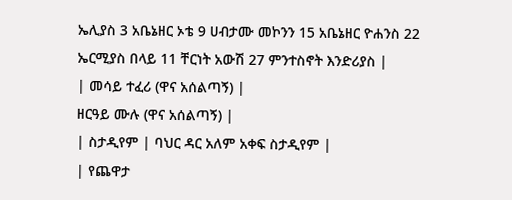ኤሊያስ 3 አቤኔዘር ኦቴ 9 ሀብታሙ መኮንን 15 አቤኔዘር ዮሐንስ 22 ኤርሚያስ በላይ 11 ቸርነት አውሽ 27 ምንተስኖት እንድሪያስ |
| መሳይ ተፈሪ (ዋና አሰልጣኝ) |
ዘርዓይ ሙሉ (ዋና አሰልጣኝ) |
| ስታዲየም | ባህር ዳር አለም አቀፍ ስታዲየም |
| የጨዋታ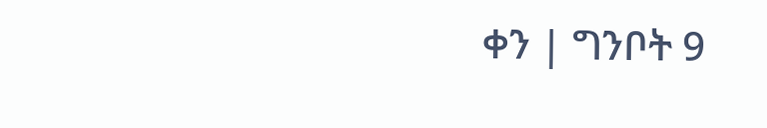ቀን | ግንቦት 9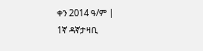ቀን 2014 ዓ/ም |
1ኛ ዳኛታዛቢ